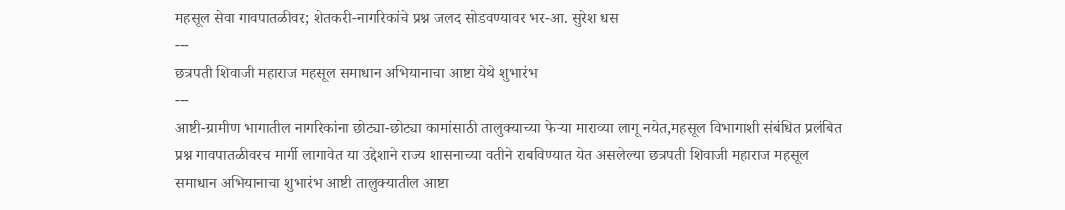महसूल सेवा गावपातळीवर; शेतकरी-नागरिकांचे प्रश्न जलद सोडवण्यावर भर-आ. सुरेश धस
---
छत्रपती शिवाजी महाराज महसूल समाधान अभियानाचा आष्टा येथे शुभारंभ
---
आष्टी-ग्रामीण भागातील नागरिकांना छोट्या-छोट्या कामांसाठी तालुक्याच्या फेऱ्या माराव्या लागू नयेत,महसूल विभागाशी संबंधित प्रलंबित प्रश्न गावपातळीवरच मार्गी लागावेत या उद्देशाने राज्य शासनाच्या वतीने राबविण्यात येत असलेल्या छत्रपती शिवाजी महाराज महसूल समाधान अभियानाचा शुभारंभ आष्टी तालुक्यातील आष्टा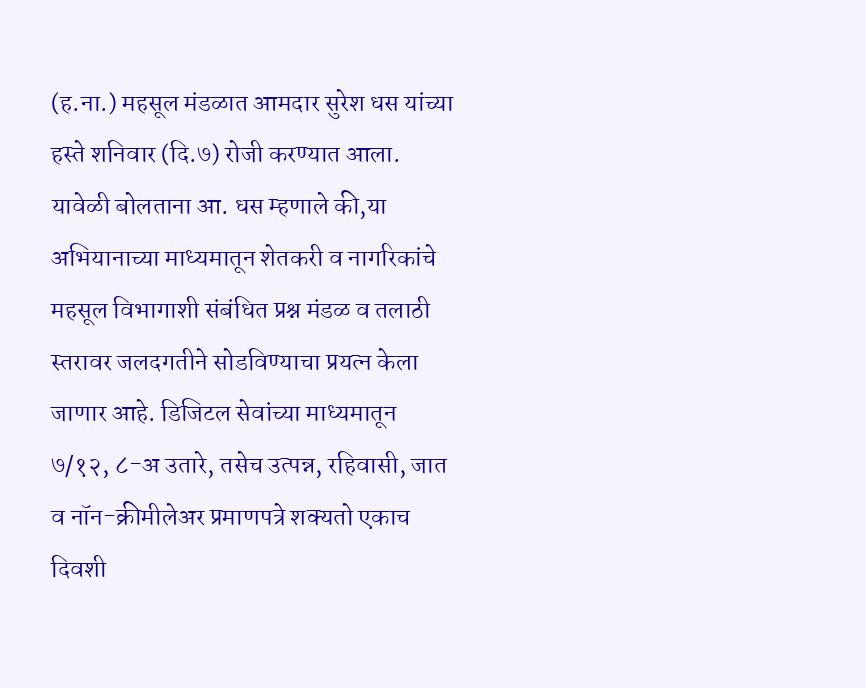(ह.ना.) महसूल मंडळात आमदार सुरेश धस यांच्या हस्ते शनिवार (दि.७) रोजी करण्यात आला.
यावेळी बोलताना आ. धस म्हणाले की,या अभियानाच्या माध्यमातून शेतकरी व नागरिकांचे महसूल विभागाशी संबंधित प्रश्न मंडळ व तलाठी स्तरावर जलदगतीने सोडविण्याचा प्रयत्न केला जाणार आहे. डिजिटल सेवांच्या माध्यमातून ७/१२, ८-अ उतारे, तसेच उत्पन्न, रहिवासी, जात व नॉन-क्रीमीलेअर प्रमाणपत्रे शक्यतो एकाच दिवशी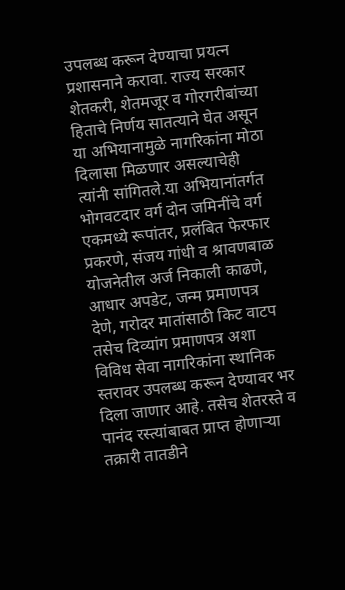उपलब्ध करून देण्याचा प्रयत्न प्रशासनाने करावा. राज्य सरकार शेतकरी, शेतमजूर व गोरगरीबांच्या हिताचे निर्णय सातत्याने घेत असून या अभियानामुळे नागरिकांना मोठा दिलासा मिळणार असल्याचेही त्यांनी सांगितले.या अभियानांतर्गत भोगवटदार वर्ग दोन जमिनींचे वर्ग एकमध्ये रूपांतर, प्रलंबित फेरफार प्रकरणे, संजय गांधी व श्रावणबाळ योजनेतील अर्ज निकाली काढणे, आधार अपडेट, जन्म प्रमाणपत्र देणे, गरोदर मातांसाठी किट वाटप तसेच दिव्यांग प्रमाणपत्र अशा विविध सेवा नागरिकांना स्थानिक स्तरावर उपलब्ध करून देण्यावर भर दिला जाणार आहे. तसेच शेतरस्ते व पानंद रस्त्यांबाबत प्राप्त होणाऱ्या तक्रारी तातडीने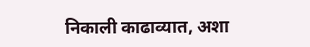निकाली काढाव्यात, अशा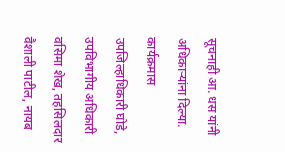सूचनाही आ. धस यांनी अधिकाऱ्यांना दिल्या.
कार्यक्रमास उपजिल्हाधिकारी घोडे, उपविभागीय अधिकारी वसिमा शेख, तहसिलदार वैशाली पाटील, नायब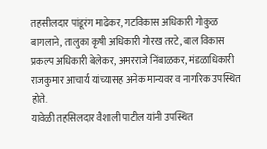तहसीलदार पांडूरंग माढेकर, गटविकास अधिकारी गोकुळ बागलाने, तालुका कृषी अधिकारी गोरख तरटे, बाल विकास प्रकल्प अधिकारी बेलेकर, अमरराजे निंबाळकर, मंडळाधिकारी राजकुमार आचार्य यांच्यासह अनेक मान्यवर व नागरिक उपस्थित होते.
यावेळी तहसिलदार वैशाली पाटील यांनी उपस्थित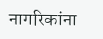नागरिकांना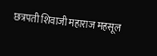छत्रपती शिवाजी महाराज महसूल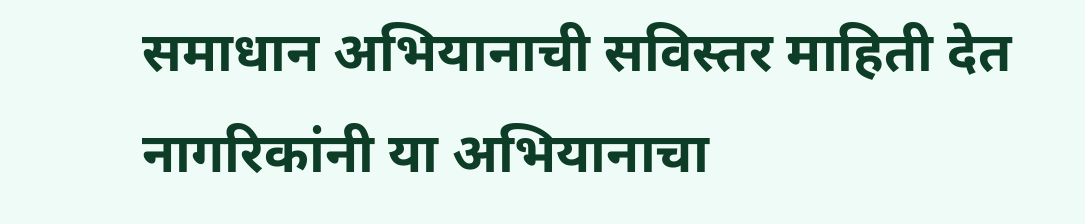समाधान अभियानाची सविस्तर माहिती देत नागरिकांनी या अभियानाचा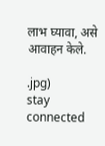लाभ घ्यावा, असे आवाहन केले.

.jpg)
stay connected